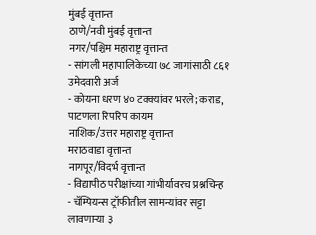मुंबई वृत्तान्त
ठाणे/नवी मुंबई वृत्तान्त
नगर/पश्चिम महाराष्ट्र वृत्तान्त
- सांगली महापालिकेच्या ७८ जागांसाठी ८६१ उमेदवारी अर्ज
- कोयना धरण ४० टक्क्यांवर भरले; कराड, पाटणला रिपरिप कायम
नाशिक/उत्तर महाराष्ट्र वृत्तान्त
मराठवाडा वृत्तान्त
नागपूर/विदर्भ वृत्तान्त
- विद्यापीठ परीक्षांच्या गांभीर्यावरच प्रश्नचिन्ह
- चॅम्पियन्स ट्रॉफीतील सामन्यांवर सट्टा लावणाऱ्या ३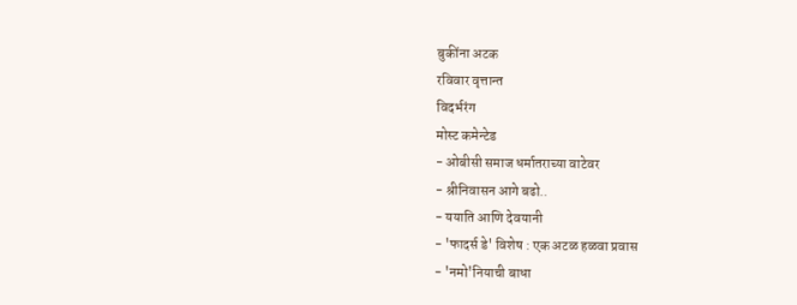बुकींना अटक
रविवार वृत्तान्त
विदर्भरंग
मोस्ट कमेन्टेड
- ओबीसी समाज धर्मातराच्या वाटेवर
- श्रीनिवासन आगे बढो..
- ययाति आणि देवयानी
- 'फादर्स डे' विशेष : एक अटळ हळवा प्रवास
- 'नमो'नियाची बाधा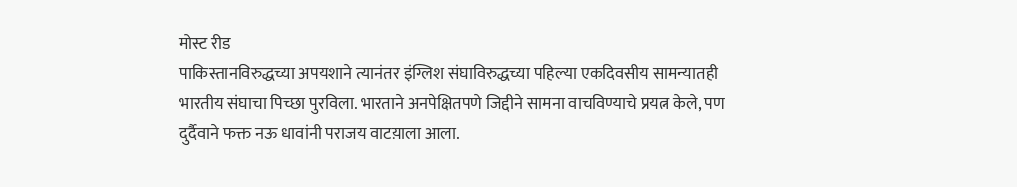मोस्ट रीड
पाकिस्तानविरुद्धच्या अपयशाने त्यानंतर इंग्लिश संघाविरुद्धच्या पहिल्या एकदिवसीय सामन्यातही भारतीय संघाचा पिच्छा पुरविला. भारताने अनपेक्षितपणे जिद्दीने सामना वाचविण्याचे प्रयत्न केले, पण दुर्दैवाने फक्त नऊ धावांनी पराजय वाटय़ाला आला.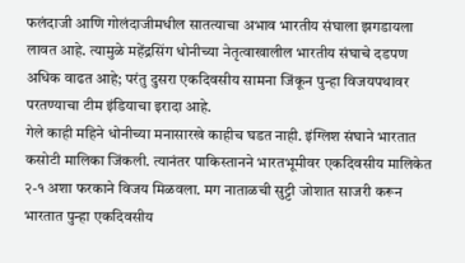फलंदाजी आणि गोलंदाजीमधील सातत्याचा अभाव भारतीय संघाला झगडायला लावत आहे. त्यामुळे महेंद्रसिंग धोनीच्या नेतृत्वाखालील भारतीय संघाचे दडपण अधिक वाढत आहे; परंतु दुसरा एकदिवसीय सामना जिंकून पुन्हा विजयपथावर परतण्याचा टीम इंडियाचा इरादा आहे.
गेले काही महिने धोनीच्या मनासारखे काहीच घडत नाही. इंग्लिश संघाने भारतात कसोटी मालिका जिंकली. त्यानंतर पाकिस्तानने भारतभूमीवर एकदिवसीय मालिकेत २-१ अशा फरकाने विजय मिळवला. मग नाताळची सुट्टी जोशात साजरी करून भारतात पुन्हा एकदिवसीय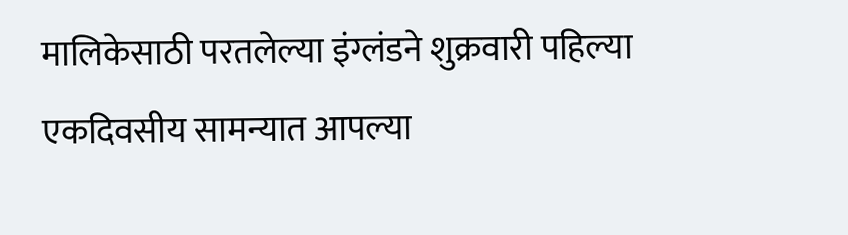मालिकेसाठी परतलेल्या इंग्लंडने शुक्रवारी पहिल्या एकदिवसीय सामन्यात आपल्या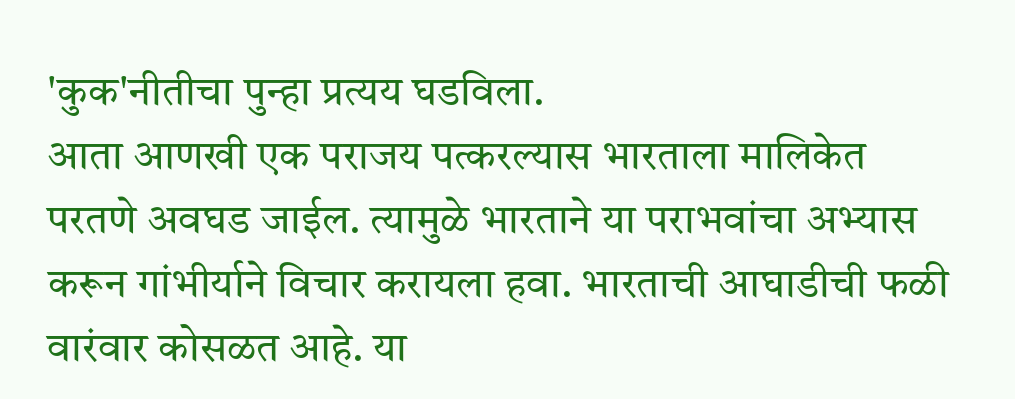'कुक'नीतीचा पुन्हा प्रत्यय घडविला.
आता आणखी एक पराजय पत्करल्यास भारताला मालिकेत परतणे अवघड जाईल. त्यामुळे भारताने या पराभवांचा अभ्यास करून गांभीर्याने विचार करायला हवा. भारताची आघाडीची फळी वारंवार कोसळत आहे. या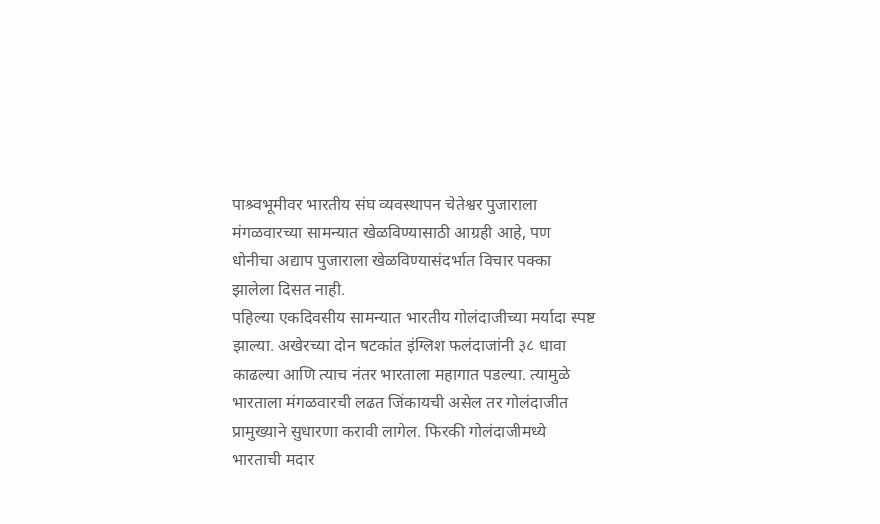पाश्र्वभूमीवर भारतीय संघ व्यवस्थापन चेतेश्वर पुजाराला मंगळवारच्या सामन्यात खेळविण्यासाठी आग्रही आहे, पण धोनीचा अद्याप पुजाराला खेळविण्यासंदर्भात विचार पक्का झालेला दिसत नाही.
पहिल्या एकदिवसीय सामन्यात भारतीय गोलंदाजीच्या मर्यादा स्पष्ट झाल्या. अखेरच्या दोन षटकांत इंग्लिश फलंदाजांनी ३८ धावा काढल्या आणि त्याच नंतर भारताला महागात पडल्या. त्यामुळे भारताला मंगळवारची लढत जिंकायची असेल तर गोलंदाजीत प्रामुख्याने सुधारणा करावी लागेल. फिरकी गोलंदाजीमध्ये भारताची मदार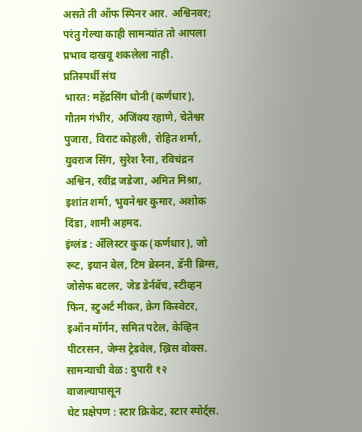असते ती ऑफ स्पिनर आर. अश्विनवर; परंतु गेल्या काही सामन्यांत तो आपला प्रभाव दाखवू शकलेला नाही.
प्रतिस्पर्धी संघ
भारत: महेंद्रसिंग धोनी (कर्णधार), गौतम गंभीर, अजिंक्य रहाणे, चेतेश्वर पुजारा, विराट कोहली, रोहित शर्मा, युवराज सिंग, सुरेश रैना, रविचंद्रन अश्विन, रवींद्र जडेजा, अमित मिश्रा, इशांत शर्मा, भुवनेश्वर कुमार, अशोक दिंडा, शामी अहमद.
इंग्लंड : ॲलिस्टर कुक (कर्णधार), जो रूट, इयान बेल, टिम ब्रेस्नन, डॅनी ब्रिग्स, जोसेफ बटलर, जेड डेर्नबॅच, स्टीव्हन फिन, स्टुअर्ट मीकर, क्रेग किस्वेटर, इऑन मॉर्गन, समित पटेल, केव्हिन पीटरसन, जेम्स ट्रेडवेल, ख्रिस वोक्स.
सामन्याची वेळ : दुपारी १२ वाजल्यापासून
थेट प्रक्षेपण : स्टार क्रिकेट, स्टार स्पोर्ट्स.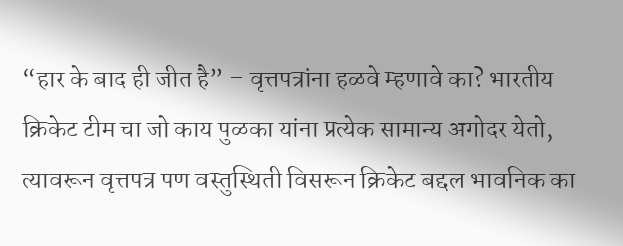“हार के बाद ही जीत है” – वृत्तपत्रांना हळवे म्हणावे का? भारतीय क्रिकेट टीम चा जो काय पुळका यांना प्रत्येक सामान्य अगोदर येतो, त्यावरून वृत्तपत्र पण वस्तुस्थिती विसरून क्रिकेट बद्दल भावनिक का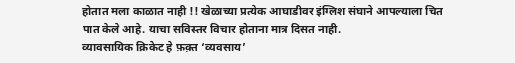होतात मला काळात नाही !! खेळाच्या प्रत्येक आघाडीवर इंग्लिश संघाने आपल्याला चित पात केले आहे. याचा सविस्तर विचार होताना मात्र दिसत नाही.
व्यावसायिक क्रिकेट हे फ़क़्त ‘व्यवसाय’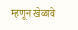म्हणून खेळावे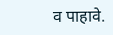व पाहावे.